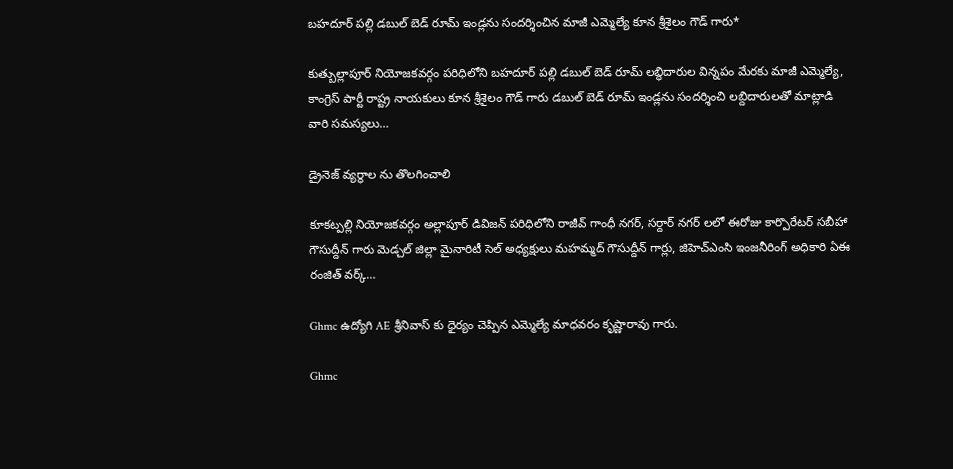బహదూర్ పల్లి డబుల్ బెడ్ రూమ్ ఇండ్లను సందర్శించిన మాజీ ఎమ్మెల్యే కూన శ్రీశైలం గౌడ్ గారు*

కుత్బుల్లాపూర్ నియోజకవర్గం పరిధిలోని బహదూర్ పల్లి డబుల్ బెడ్ రూమ్ లబ్ధిదారుల విన్నపం మేరకు మాజీ ఎమ్మెల్యే, కాంగ్రెస్ పార్టీ రాష్ట్ర నాయకులు కూన శ్రీశైలం గౌడ్ గారు డబుల్ బెడ్ రూమ్ ఇండ్లను సందర్శించి లబ్దిదారులతో మాట్లాడి వారి సమస్యలు…

డ్రైనెజ్ వ్యర్ధాల ను తొలగించాలి

కూకట్పల్లి నియోజకవర్గం అల్లాపూర్ డివిజన్ పరిధిలోని రాజీవ్ గాంధీ నగర్, సర్దార్ నగర్ లలో ఈరోజు కార్పొరేటర్ సబీహా గౌసుద్దీన్ గారు మెడ్చల్ జిల్లా మైనారిటీ సెల్ అధ్యక్షులు మహమ్మద్ గౌసుద్దీన్ గార్లు, జిహెచ్ఎంసి ఇంజనీరింగ్ అధికారి ఏఈ రంజిత్ వర్క్…

Ghmc ఉద్యోగి AE శ్రీనివాస్ కు ధైర్యం చెప్పిన ఎమ్మెల్యే మాధవరం కృష్ణారావు గారు.

Ghmc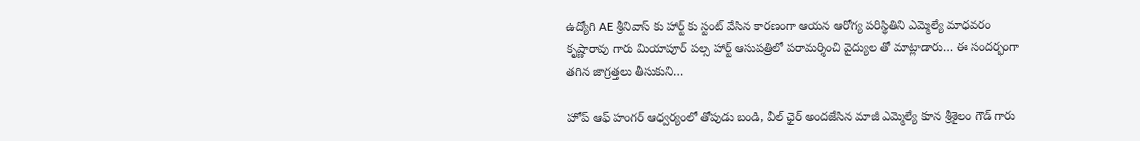ఉద్యోగి AE శ్రీనివాస్ కు హార్ట్ కు స్టంట్ వేసిన కారణంగా ఆయన ఆరోగ్య పరిస్థితిని ఎమ్మెల్యే మాధవరం కృష్ణారావు గారు మియాపూర్ పల్స హార్ట్ ఆసుపత్రిలో పరామర్శించి వైద్యుల తో మాట్లాడారు… ఈ సందర్భంగా తగిన జాగ్రత్తలు తీసుకుని…

హోప్ ఆఫ్ హంగర్ ఆధ్వర్యంలో తోపుడు బండి, వీల్ ఛైర్ అందజేసిన మాజీ ఎమ్మెల్యే కూన శ్రీశైలం గౌడ్ గారు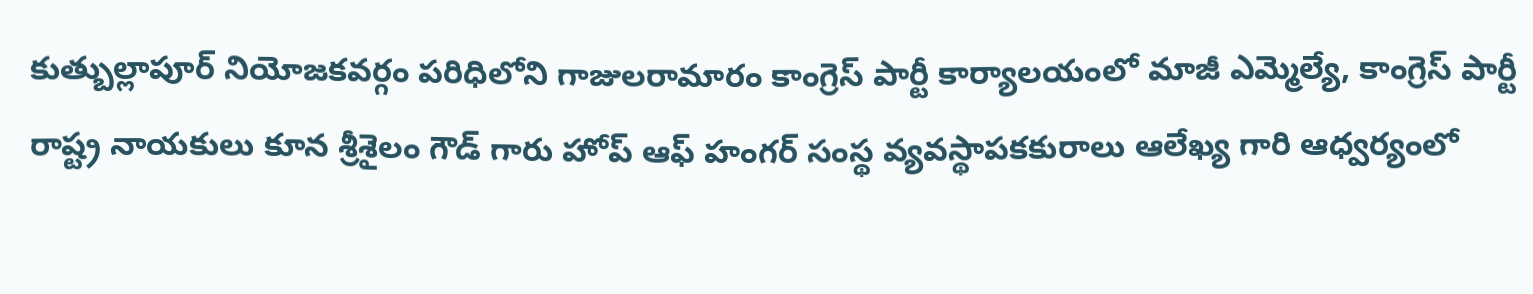కుత్బుల్లాపూర్ నియోజకవర్గం పరిధిలోని గాజులరామారం కాంగ్రెస్ పార్టీ కార్యాలయంలో మాజీ ఎమ్మెల్యే, కాంగ్రెస్ పార్టీ రాష్ట్ర నాయకులు కూన శ్రీశైలం గౌడ్ గారు హోప్ ఆఫ్ హంగర్ సంస్థ వ్యవస్థాపకకురాలు ఆలేఖ్య గారి ఆధ్వర్యంలో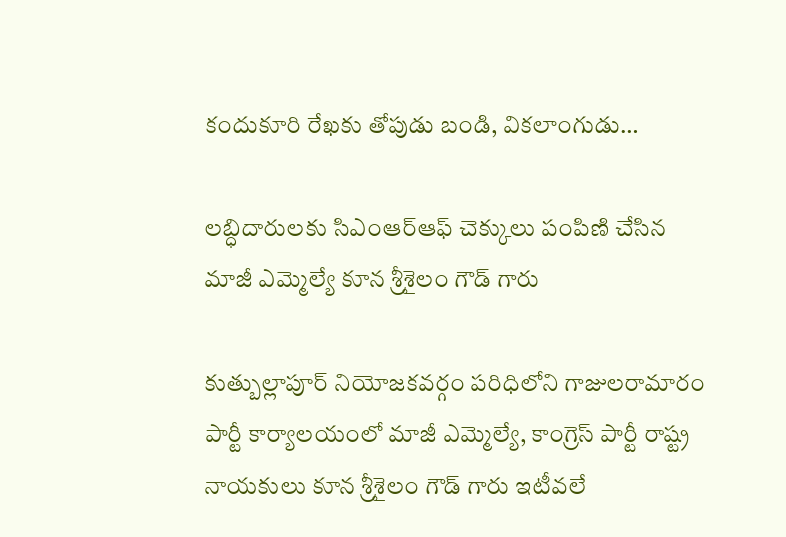కందుకూరి రేఖకు తోపుడు బండి, వికలాంగుడు…

లబ్ధిదారులకు సిఎంఆర్ఆఫ్ చెక్కులు పంపిణి చేసిన మాజీ ఎమ్మెల్యే కూన శ్రీశైలం గౌడ్ గారు

కుత్బుల్లాపూర్ నియోజకవర్గం పరిధిలోని గాజులరామారం పార్టీ కార్యాలయంలో మాజీ ఎమ్మెల్యే, కాంగ్రెస్ పార్టీ రాష్ట్ర నాయకులు కూన శ్రీశైలం గౌడ్ గారు ఇటీవలే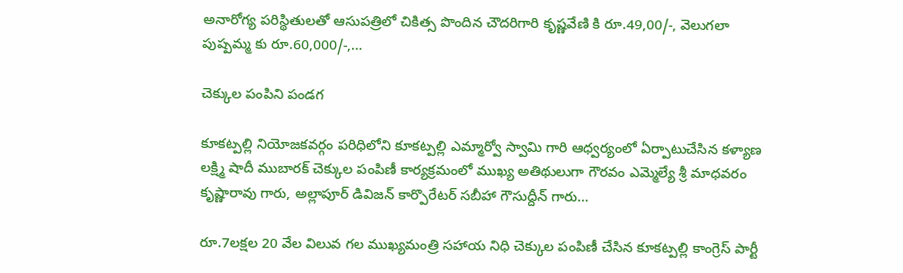అనారోగ్య పరిస్థితులతో ఆసుపత్రిలో చికిత్స పొందిన చౌదరిగారి కృష్ణవేణి కి రూ.49,00/-, వెలుగలా పుష్పమ్మ కు రూ.60,000/-,…

చెక్కుల పంపిని పండగ

కూకట్పల్లి నియోజకవర్గం పరిధిలోని కూకట్పల్లి ఎమ్మార్వో స్వామి గారి ఆధ్వర్యంలో ఏర్పాటుచేసిన కళ్యాణ లక్ష్మి షాదీ ముబారక్ చెక్కుల పంపిణీ కార్యక్రమంలో ముఖ్య అతిథులుగా గౌరవం ఎమ్మెల్యే శ్రీ మాధవరం కృష్ణారావు గారు, అల్లాపూర్ డివిజన్ కార్పొరేటర్ సబీహా గౌసుద్దీన్ గారు…

రూ.7లక్షల 20 వేల విలువ గల ముఖ్యమంత్రి సహాయ నిధి చెక్కుల పంపిణీ చేసిన కూకట్పల్లి కాంగ్రెస్ పార్టీ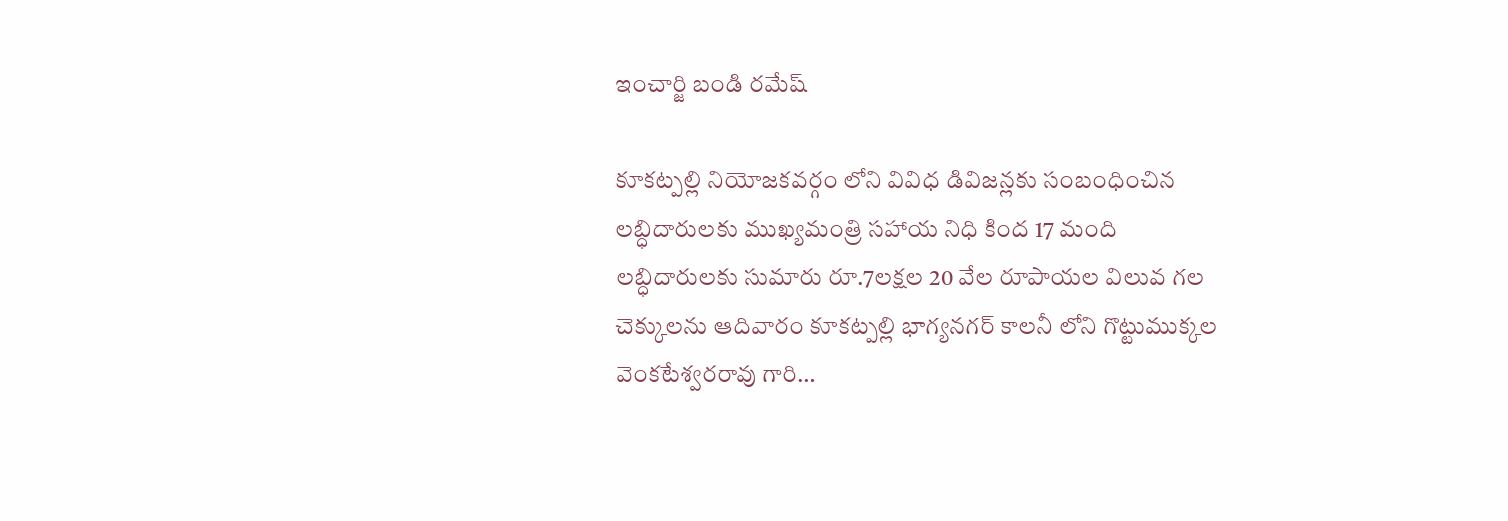ఇంచార్జి బండి రమేష్

కూకట్పల్లి నియోజకవర్గం లోని వివిధ డివిజన్లకు సంబంధించిన లబ్ధిదారులకు ముఖ్యమంత్రి సహాయ నిధి కింద 17 మంది లబ్ధిదారులకు సుమారు రూ.7లక్షల 20 వేల రూపాయల విలువ గల చెక్కులను ఆదివారం కూకట్పల్లి భాగ్యనగర్ కాలనీ లోని గొట్టుముక్కల వెంకటేశ్వరరావు గారి…